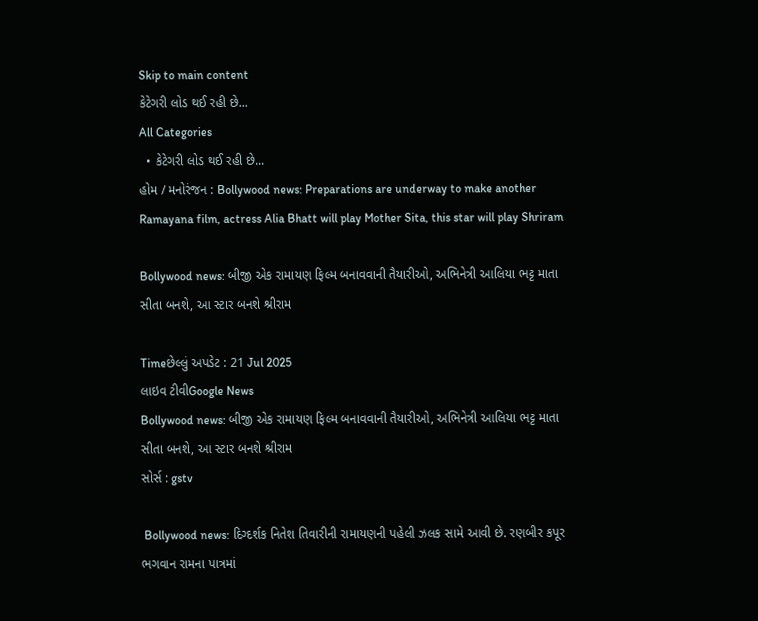Skip to main content
કેટેગરી લોડ થઈ રહી છે...
All Categories
  • કેટેગરી લોડ થઈ રહી છે...
હોમ / મનોરંજન : Bollywood news: Preparations are underway to make another Ramayana film, actress Alia Bhatt will play Mother Sita, this star will play Shriram

Bollywood news: બીજી એક રામાયણ ફિલ્મ બનાવવાની તૈયારીઓ, અભિનેત્રી આલિયા ભટ્ટ માતા સીતા બનશે, આ સ્ટાર બનશે શ્રીરામ

Timeછેલ્લું અપડેટ : 21 Jul 2025
લાઇવ ટીવીGoogle News
Bollywood news: બીજી એક રામાયણ ફિલ્મ બનાવવાની તૈયારીઓ, અભિનેત્રી આલિયા ભટ્ટ માતા સીતા બનશે, આ સ્ટાર બનશે શ્રીરામ
સોર્સ : gstv

 Bollywood news: દિગ્દર્શક નિતેશ તિવારીની રામાયણની પહેલી ઝલક સામે આવી છે. રણબીર કપૂર ભગવાન રામના પાત્રમાં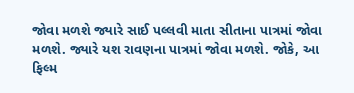જોવા મળશે જ્યારે સાઈ પલ્લવી માતા સીતાના પાત્રમાં જોવા મળશે. જ્યારે યશ રાવણના પાત્રમાં જોવા મળશે. જોકે, આ ફિલ્મ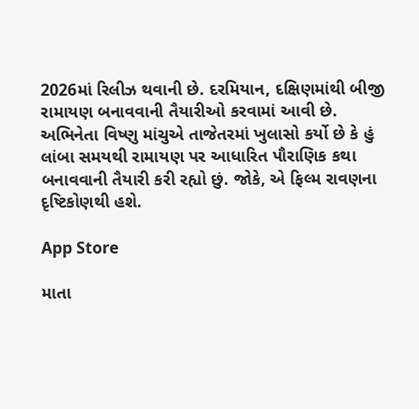2026માં રિલીઝ થવાની છે. દરમિયાન, દક્ષિણમાંથી બીજી રામાયણ બનાવવાની તૈયારીઓ કરવામાં આવી છે. અભિનેતા વિષ્ણુ માંચુએ તાજેતરમાં ખુલાસો કર્યો છે કે હું લાંબા સમયથી રામાયણ પર આધારિત પૌરાણિક કથા બનાવવાની તૈયારી કરી રહ્યો છું. જોકે, એ ફિલ્મ રાવણના દૃષ્ટિકોણથી હશે.

App Store

માતા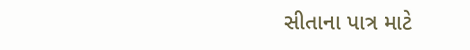સીતાના પાત્ર માટે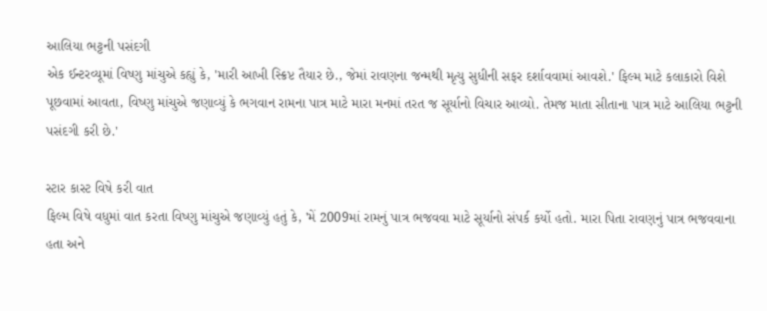આલિયા ભટ્ટની પસંદગી
એક ઈન્ટરવ્યૂમાં વિષ્ણુ માંચુએ કહ્યું કે, 'મારી આખી સ્ક્રિપ્ટ તૈયાર છે., જેમાં રાવણના જન્મથી મૃત્યુ સુધીની સફર દર્શાવવામાં આવશે.' ફિલ્મ માટે કલાકારો વિશે પૂછવામાં આવતા, વિષ્ણુ માંચુએ જણાવ્યું કે ભગવાન રામના પાત્ર માટે મારા મનમાં તરત જ સૂર્યાનો વિચાર આવ્યો. તેમજ માતા સીતાના પાત્ર માટે આલિયા ભટ્ટની પસંદગી કરી છે.'

સ્ટાર કાસ્ટ વિષે કરી વાત
ફિલ્મ વિષે વધુમાં વાત કરતા વિષ્ણુ માંચુએ જણાવ્યું હતું કે, 'મેં 2009માં રામનું પાત્ર ભજવવા માટે સૂર્યાનો સંપર્ક કર્યો હતો. મારા પિતા રાવણનું પાત્ર ભજવવાના હતા અને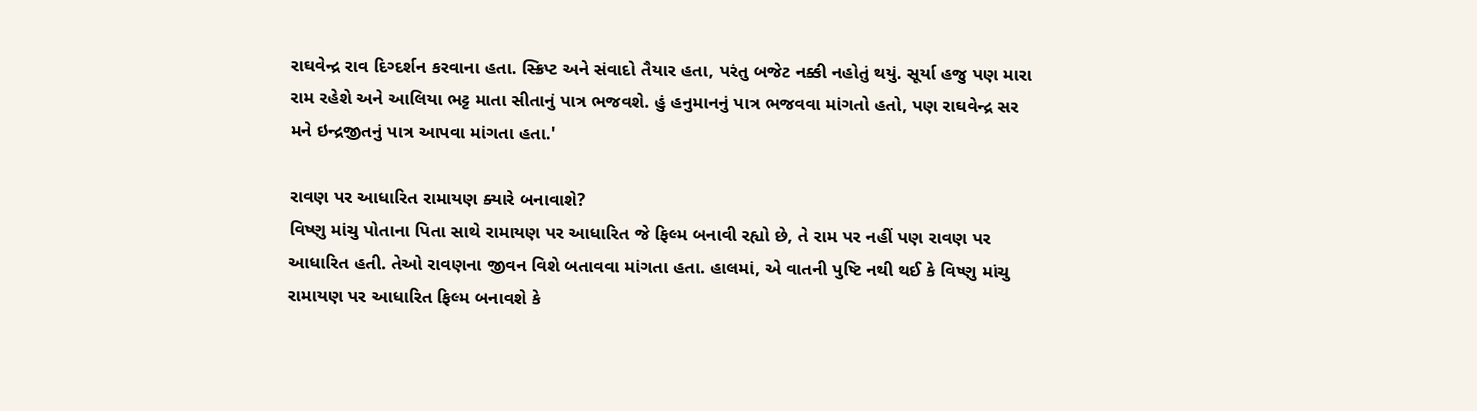રાઘવેન્દ્ર રાવ દિગ્દર્શન કરવાના હતા. સ્ક્રિપ્ટ અને સંવાદો તૈયાર હતા, પરંતુ બજેટ નક્કી નહોતું થયું. સૂર્યા હજુ પણ મારા રામ રહેશે અને આલિયા ભટ્ટ માતા સીતાનું પાત્ર ભજવશે. હું હનુમાનનું પાત્ર ભજવવા માંગતો હતો, પણ રાઘવેન્દ્ર સર મને ઇન્દ્રજીતનું પાત્ર આપવા માંગતા હતા.'

રાવણ પર આધારિત રામાયણ ક્યારે બનાવાશે?
વિષ્ણુ માંચુ પોતાના પિતા સાથે રામાયણ પર આધારિત જે ફિલ્મ બનાવી રહ્યો છે, તે રામ પર નહીં પણ રાવણ પર આધારિત હતી. તેઓ રાવણના જીવન વિશે બતાવવા માંગતા હતા. હાલમાં, એ વાતની પુષ્ટિ નથી થઈ કે વિષ્ણુ માંચુ રામાયણ પર આધારિત ફિલ્મ બનાવશે કે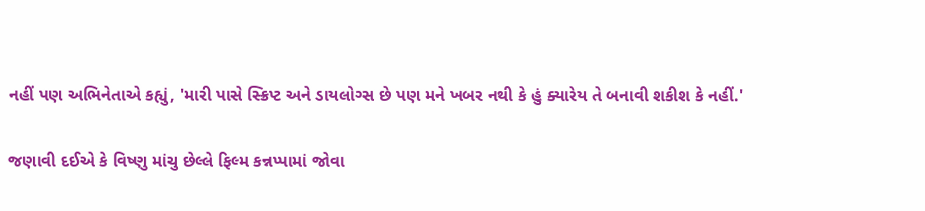નહીં પણ અભિનેતાએ કહ્યું, 'મારી પાસે સ્ક્રિપ્ટ અને ડાયલોગ્સ છે પણ મને ખબર નથી કે હું ક્યારેય તે બનાવી શકીશ કે નહીં.'

જણાવી દઈએ કે વિષ્ણુ માંચુ છેલ્લે ફિલ્મ કન્નપ્પામાં જોવા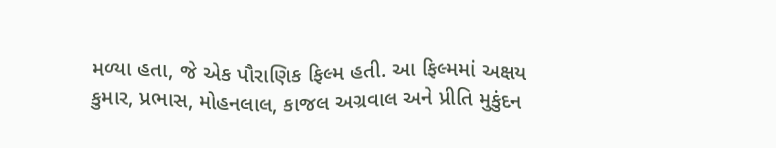મળ્યા હતા, જે એક પૌરાણિક ફિલ્મ હતી. આ ફિલ્મમાં અક્ષય કુમાર, પ્રભાસ, મોહનલાલ, કાજલ અગ્રવાલ અને પ્રીતિ મુકુંદન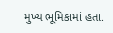મુખ્ય ભૂમિકામાં હતા.